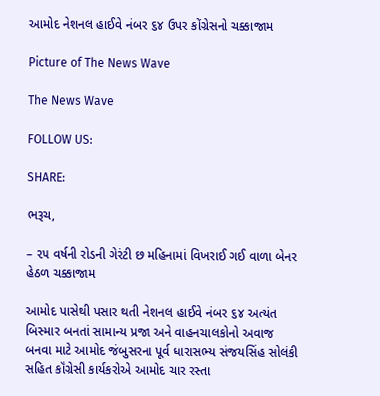આમોદ નેશનલ હાઈવે નંબર ૬૪ ઉપર કોંગ્રેસનો ચક્કાજામ

Picture of The News Wave

The News Wave

FOLLOW US:

SHARE:

ભરૂચ,

– ૨૫ વર્ષની રોડની ગેરંટી છ મહિનામાં વિખરાઈ ગઈ વાળા બેનર હેઠળ ચક્કાજામ

આમોદ પાસેથી પસાર થતી નેશનલ હાઈવે નંબર ૬૪ અત્યંત બિસ્માર બનતાં સામાન્ય પ્રજા અને વાહનચાલકોનો અવાજ બનવા માટે આમોદ જંબુસરના પૂર્વ ધારાસભ્ય સંજયસિંહ સોલંકી સહિત કૉંગ્રેસી કાર્યકરોએ આમોદ ચાર રસ્તા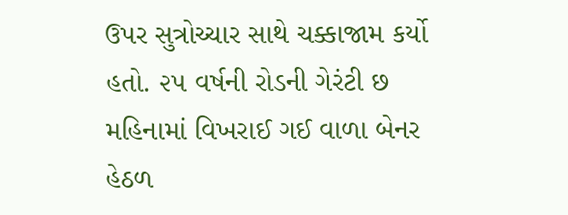ઉપર સુત્રોચ્ચાર સાથે ચક્કાજામ કર્યો હતો. ૨૫ વર્ષની રોડની ગેરંટી છ મહિનામાં વિખરાઈ ગઈ વાળા બેનર હેઠળ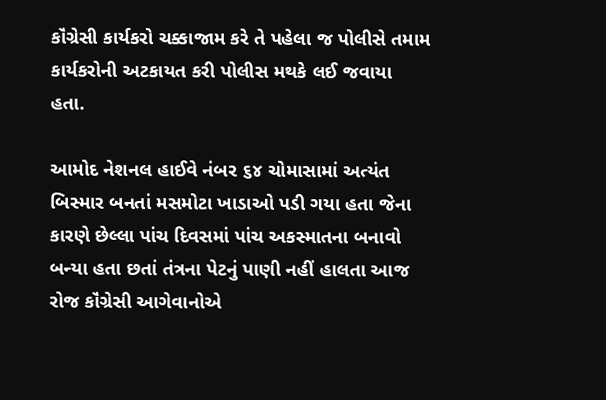કૉંગ્રેસી કાર્યકરો ચક્કાજામ કરે તે પહેલા જ પોલીસે તમામ કાર્યકરોની અટકાયત કરી પોલીસ મથકે લઈ જવાયા હતા.

આમોદ નેશનલ હાઈવે નંબર ૬૪ ચોમાસામાં અત્યંત બિસ્માર બનતાં મસમોટા ખાડાઓ પડી ગયા હતા જેના કારણે છેલ્લા પાંચ દિવસમાં પાંચ અકસ્માતના બનાવો બન્યા હતા છતાં તંત્રના પેટનું પાણી નહીં હાલતા આજ રોજ કૉંગ્રેસી આગેવાનોએ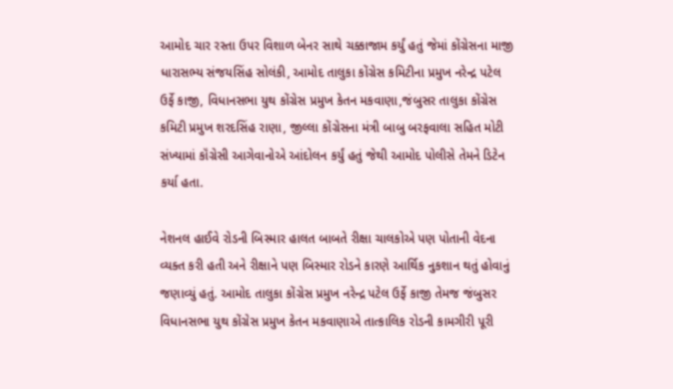આમોદ ચાર રસ્તા ઉપર વિશાળ બેનર સાથે ચક્કાજામ કર્યું હતું જેમાં કોંગ્રેસના માજી ધારાસભ્ય સંજયસિંહ સોલંકી, આમોદ તાલુકા કોંગ્રેસ કમિટીના પ્રમુખ નરેન્દ્ર પટેલ ઉર્ફે કાજી, વિધાનસભા યુથ કોંગ્રેસ પ્રમુખ કેતન મકવાણા,જંબુસર તાલુકા કોંગ્રેસ કમિટી પ્રમુખ શરદસિંહ રાણા, જીલ્લા કોંગ્રેસના મંત્રી બાબુ બરફવાલા સહિત મોટી સંખ્યામાં કૉંગ્રેસી આગેવાનોએ આંદોલન કર્યું હતું જેથી આમોદ પોલીસે તેમને ડિટેન કર્યા હતા.

નેશનલ હાઈવે રોડની બિસ્માર હાલત બાબતે રીક્ષા ચાલકોએ પણ પોતાની વેદના વ્યક્ત કરી હતી અને રીક્ષાને પણ બિસ્માર રોડને કારણે આર્થિક નુકશાન થતું હોવાનું જણાવ્યું હતું. આમોદ તાલુકા કોંગ્રેસ પ્રમુખ નરેન્દ્ર પટેલ ઉર્ફે કાજી તેમજ જંબુસર વિધાનસભા યુથ કોંગ્રેસ પ્રમુખ કેતન મકવાણાએ તાત્કાલિક રોડની કામગીરી પૂરી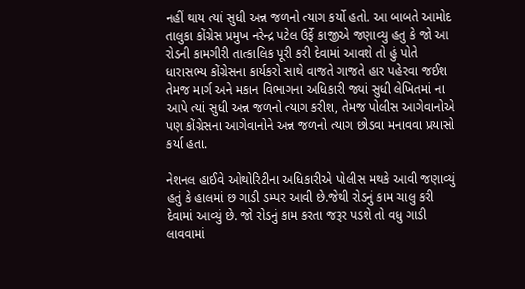નહીં થાય ત્યાં સુધી અન્ન જળનો ત્યાગ કર્યો હતો. આ બાબતે આમોદ તાલુકા કોંગ્રેસ પ્રમુખ નરેન્દ્ર પટેલ ઉર્ફે કાજીએ જણાવ્યુ હતુ કે જો આ રોડની કામગીરી તાત્કાલિક પૂરી કરી દેવામાં આવશે તો હું પોતે ધારાસભ્ય કોંગ્રેસના કાર્યકરો સાથે વાજતે ગાજતે હાર પહેરવા જઈશ તેમજ માર્ગ અને મકાન વિભાગના અધિકારી જ્યાં સુધી લેખિતમાં ના આપે ત્યાં સુધી અન્ન જળનો ત્યાગ કરીશ, તેમજ પોલીસ આગેવાનોએ પણ કોંગ્રેસના આગેવાનોને અન્ન જળનો ત્યાગ છોડવા મનાવવા પ્રયાસો કર્યા હતા.

નેશનલ હાઈવે ઓથોરિટીના અધિકારીએ પોલીસ મથકે આવી જણાવ્યું હતું કે હાલમાં છ ગાડી ડમ્પર આવી છે.જેથી રોડનું કામ ચાલુ કરી દેવામાં આવ્યું છે. જો રોડનું કામ કરતા જરૂર પડશે તો વધુ ગાડી લાવવામાં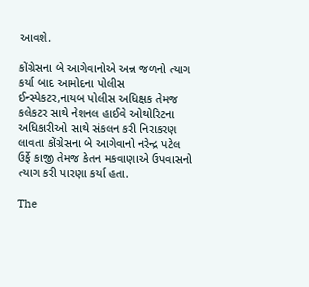આવશે.

કોંગ્રેસના બે આગેવાનોએ અન્ન જળનો ત્યાગ કર્યા બાદ આમોદના પોલીસ ઈન્સ્પેકટર,નાયબ પોલીસ અધિક્ષક તેમજ કલેકટર સાથે નેશનલ હાઈવે ઓથોરિટના અધિકારીઓ સાથે સંકલન કરી નિરાકરણ લાવતા કોંગ્રેસના બે આગેવાનો નરેન્દ્ર પટેલ ઉર્ફે કાજી તેમજ કેતન મકવાણાએ ઉપવાસનો ત્યાગ કરી પારણા કર્યા હતા.

The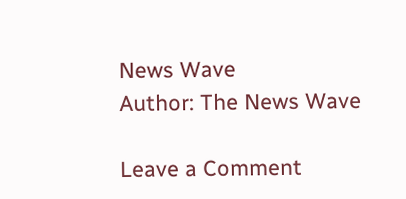News Wave
Author: The News Wave

Leave a Comment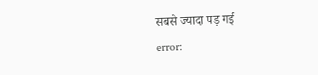सबसे ज्यादा पड़ गई
error: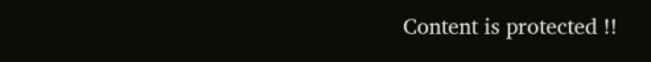Content is protected !!